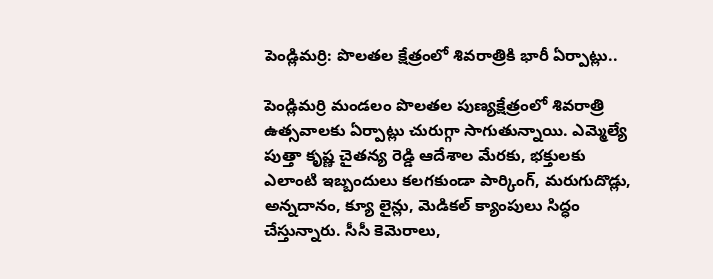పెండ్లిమర్రి: పొలతల క్షేత్రంలో శివరాత్రికి భారీ ఏర్పాట్లు..

పెండ్లిమర్రి మండలం పొలతల పుణ్యక్షేత్రంలో శివరాత్రి ఉత్సవాలకు ఏర్పాట్లు చురుగ్గా సాగుతున్నాయి. ఎమ్మెల్యే పుత్తా కృష్ణ చైతన్య రెడ్డి ఆదేశాల మేరకు, భక్తులకు ఎలాంటి ఇబ్బందులు కలగకుండా పార్కింగ్, మరుగుదొడ్లు, అన్నదానం, క్యూ లైన్లు, మెడికల్ క్యాంపులు సిద్ధం చేస్తున్నారు. సీసీ కెమెరాలు,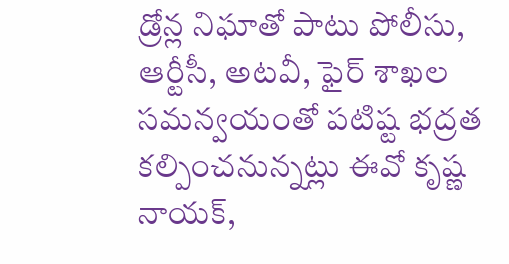డ్రోన్ల నిఘాతో పాటు పోలీసు, ఆర్టీసీ, అటవీ, ఫైర్ శాఖల సమన్వయంతో పటిష్ట భద్రత కల్పించనున్నట్లు ఈవో కృష్ణ నాయక్,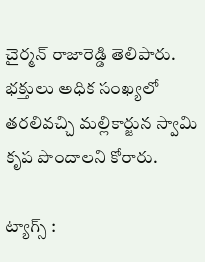చైర్మన్ రాజారెడ్డి తెలిపారు. భక్తులు అధిక సంఖ్యలో తరలివచ్చి మల్లికార్జున స్వామి కృప పొందాలని కోరారు.

ట్యాగ్స్ :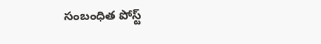సంబంధిత పోస్ట్